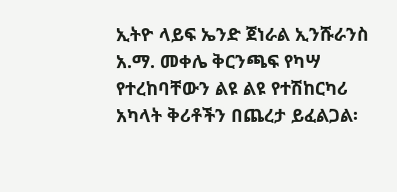ኢትዮ ላይፍ ኤንድ ጀነራል ኢንሹራንስ አ.ማ. መቀሌ ቅርንጫፍ የካሣ የተረከባቸውን ልዩ ልዩ የተሽከርካሪ አካላት ቅሪቶችን በጨረታ ይፈልጋል፡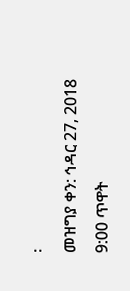፡
መዝግያ ቀን: ኅዳር 27, 2018 9:00 ጥዋት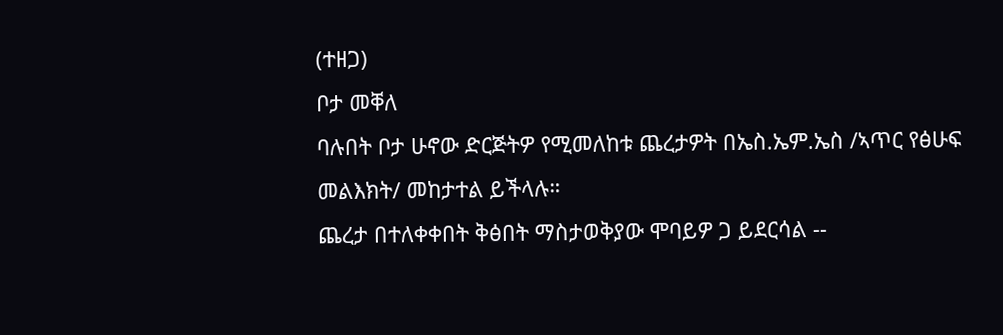(ተዘጋ)
ቦታ መቐለ
ባሉበት ቦታ ሁኖው ድርጅትዎ የሚመለከቱ ጨረታዎት በኤስ.ኤም.ኤስ /ኣጥር የፅሁፍ መልእክት/ መከታተል ይችላሉ።
ጨረታ በተለቀቀበት ቅፅበት ማስታወቅያው ሞባይዎ ጋ ይደርሳል --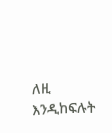ለዚ እንዲከፍሉት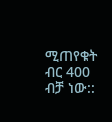ሚጠየቁት ብር 400 ብቻ ነው::